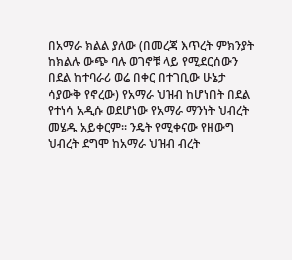በአማራ ክልል ያለው (በመረጃ እጥረት ምክንያት ከክልሉ ውጭ ባሉ ወገኖቹ ላይ የሚደርሰውን በደል ከተባራሪ ወሬ በቀር በተገቢው ሁኔታ ሳያውቅ የኖረው) የአማራ ህዝብ ከሆነበት በደል የተነሳ አዲሱ ወደሆነው የአማራ ማንነት ህብረት መሄዱ አይቀርም፡፡ ንዴት የሚቀናው የዘውግ ህብረት ደግሞ ከአማራ ህዝብ ብረት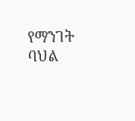የማንገት ባህል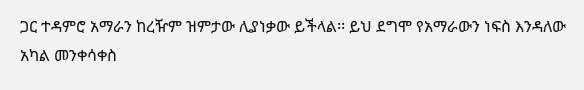ጋር ተዳምሮ አማራን ከረዥም ዝምታው ሊያነቃው ይችላል፡፡ ይህ ደግሞ የአማራውን ነፍስ እንዳለው አካል መንቀሳቀስ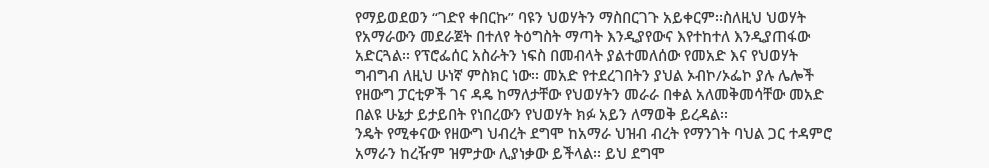የማይወደወን “ገድየ ቀበርኩ” ባዩን ህወሃትን ማስበርገጉ አይቀርም፡፡ስለዚህ ህወሃት የአማራውን መደራጀት በተለየ ትዕግስት ማጣት እንዲያየውና እየተከተለ እንዲያጠፋው አድርጓል፡፡ የፕሮፌሰር አስራትን ነፍስ በመብላት ያልተመለሰው የመአድ እና የህወሃት ግብግብ ለዚህ ሁነኛ ምስክር ነው፡፡ መአድ የተደረገበትን ያህል ኦብኮ/ኦፌኮ ያሉ ሌሎች የዘውግ ፓርቲዎች ገና ዳዴ ከማለታቸው የህወሃትን መራራ በቀል አለመቅመሳቸው መአድ በልዩ ሁኔታ ይታይበት የነበረውን የህወሃት ክፉ አይን ለማወቅ ይረዳል፡፡
ንዴት የሚቀናው የዘውግ ህብረት ደግሞ ከአማራ ህዝብ ብረት የማንገት ባህል ጋር ተዳምሮ አማራን ከረዥም ዝምታው ሊያነቃው ይችላል፡፡ ይህ ደግሞ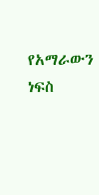የአማራውን ነፍስ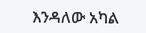እንዳለው አካል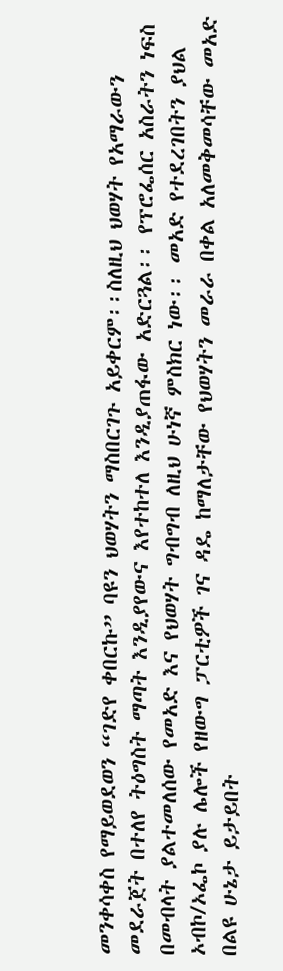መንቀሳቀስ የማይወደወን “ገድየ ቀበርኩ” ባዩን ህወሃትን ማስበርገጉ አይቀርም፡፡ስለዚህ ህወሃት የአማራውን መደራጀት በተለየ ትዕግስት ማጣት እንዲያየውና እየተከተለ እንዲያጠፋው አድርጓል፡፡ የፕሮፌሰር አስራትን ነፍስ በመብላት ያልተመለሰው የመአድ እና የህወሃት ግብግብ ለዚህ ሁነኛ ምስክር ነው፡፡ መአድ የተደረገበትን ያህል ኦብኮ/ኦፌኮ ያሉ ሌሎች የዘውግ ፓርቲዎች ገና ዳዴ ከማለታቸው የህወሃትን መራራ በቀል አለመቅመሳቸው መአድ በልዩ ሁኔታ ይታይበት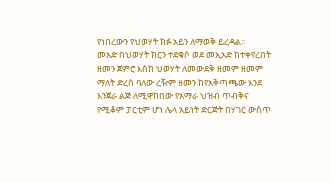የነበረውን የህወሃት ክፉ አይን ለማወቅ ይረዳል፡፡
መአድ በህወሃት ክርን ተደቁሶ ወደ መኢአድ ከተቀየረበት ዘመን ጀምሮ እስከ ህወሃት ለመውደቅ ዘመም ዘመም ማለት ድረስ ባለው ረዥም ዘመን ከየአቅጣጫው እንደ እንጀራ ልጅ ለሚዋከበው የአማራ ህዝብ ጥብቅና የሚቆም ፓርቲም ሆነ ሌላ አይነት ድርጅት በሃገር ውስጥ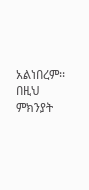አልነበረም፡፡ በዚህ ምክንያት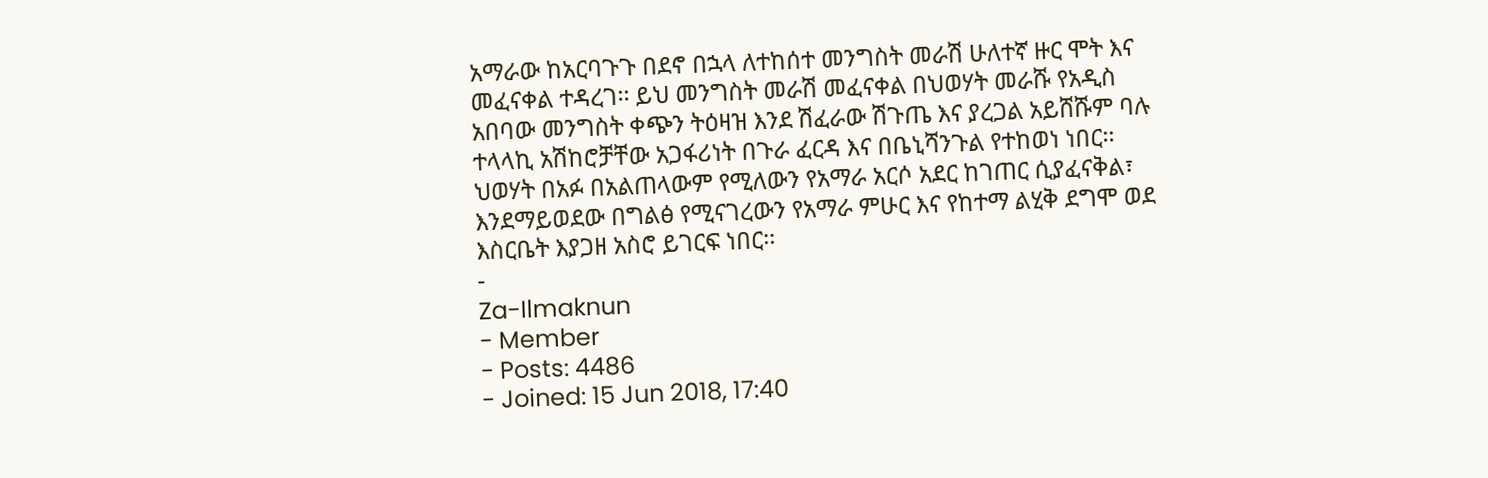አማራው ከአርባጉጉ በደኖ በኋላ ለተከሰተ መንግስት መራሽ ሁለተኛ ዙር ሞት እና መፈናቀል ተዳረገ፡፡ ይህ መንግስት መራሽ መፈናቀል በህወሃት መራሹ የአዲስ አበባው መንግስት ቀጭን ትዕዛዝ እንደ ሽፈራው ሽጉጤ እና ያረጋል አይሸሹም ባሉ ተላላኪ አሽከሮቻቸው አጋፋሪነት በጉራ ፈርዳ እና በቤኒሻንጉል የተከወነ ነበር፡፡ ህወሃት በአፉ በአልጠላውም የሚለውን የአማራ አርሶ አደር ከገጠር ሲያፈናቅል፣ እንደማይወደው በግልፅ የሚናገረውን የአማራ ምሁር እና የከተማ ልሂቅ ደግሞ ወደ እስርቤት እያጋዘ አስሮ ይገርፍ ነበር፡፡
-
Za-Ilmaknun
- Member
- Posts: 4486
- Joined: 15 Jun 2018, 17:40